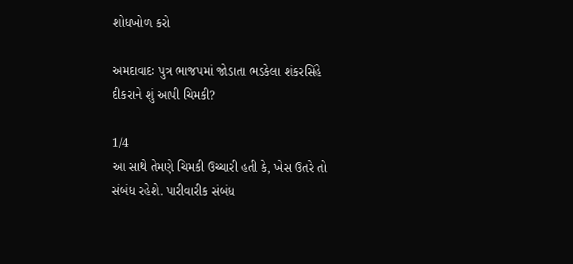શોધખોળ કરો

અમદાવાદઃ પુત્ર ભાજપમાં જોડાતા ભડકેલા શંકરસિંહે દીકરાને શું આપી ચિમકી?

1/4
આ સાથે તેમણે ચિમકી ઉચ્ચારી હતી કે, ખેસ ઉતરે તો સંબંધ રહેશે. પારીવારીક સંબંધ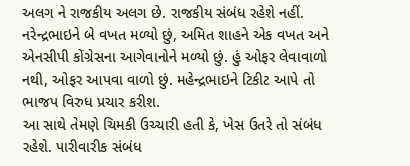અલગ ને રાજકીય અલગ છે. રાજકીય સંબંધ રહેશે નહીં. નરેન્દ્રભાઇને બે વખત મળ્યો છું, અમિત શાહને એક વખત અને એનસીપી કોંગ્રેસના આગેવાનોને મળ્યો છું. હું ઓફર લેવાવાળો નથી, ઓફર આપવા વાળો છું. મહેન્દ્રભાઇને ટિકીટ આપે તો ભાજપ વિરુધ પ્રચાર કરીશ.
આ સાથે તેમણે ચિમકી ઉચ્ચારી હતી કે, ખેસ ઉતરે તો સંબંધ રહેશે. પારીવારીક સંબંધ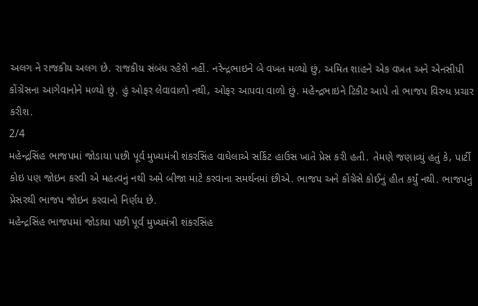અલગ ને રાજકીય અલગ છે. રાજકીય સંબંધ રહેશે નહીં. નરેન્દ્રભાઇને બે વખત મળ્યો છું, અમિત શાહને એક વખત અને એનસીપી કોંગ્રેસના આગેવાનોને મળ્યો છું. હું ઓફર લેવાવાળો નથી, ઓફર આપવા વાળો છું. મહેન્દ્રભાઇને ટિકીટ આપે તો ભાજપ વિરુધ પ્રચાર કરીશ.
2/4
મહેન્દ્રસિંહ ભાજપમાં જોડાયા પછી પૂર્વ મુખ્યમંત્રી શંકરસિંહ વાઘેલાએ સર્કિટ હાઉસ ખાતે પ્રેસ કરી હતી. તેમણે જણાવ્યું હતું કે, પાર્ટી કોઇ પણ જોઇન કરવી એ મહત્વનું નથી અમે બીજા માટે કરવાના સમર્થનમાં છીએ. ભાજપ અને કોંગ્રેસે કોઈનું હીત કર્યું નથી. ભાજપનું પ્રેસરથી ભાજપ જોઇન કરવાનો નિર્ણય છે.
મહેન્દ્રસિંહ ભાજપમાં જોડાયા પછી પૂર્વ મુખ્યમંત્રી શંકરસિંહ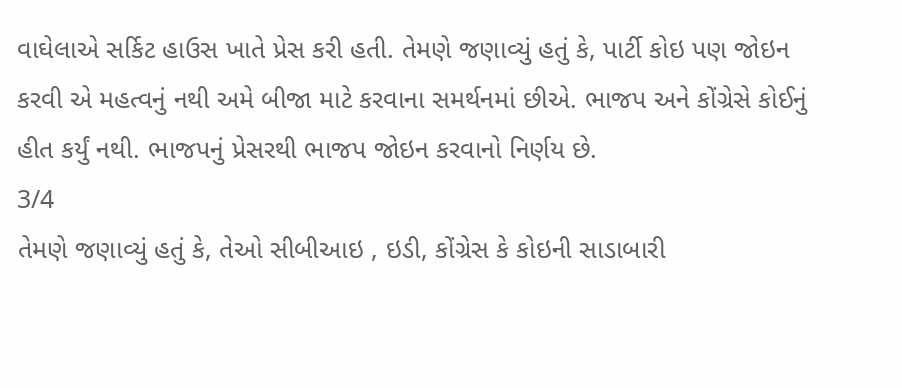વાઘેલાએ સર્કિટ હાઉસ ખાતે પ્રેસ કરી હતી. તેમણે જણાવ્યું હતું કે, પાર્ટી કોઇ પણ જોઇન કરવી એ મહત્વનું નથી અમે બીજા માટે કરવાના સમર્થનમાં છીએ. ભાજપ અને કોંગ્રેસે કોઈનું હીત કર્યું નથી. ભાજપનું પ્રેસરથી ભાજપ જોઇન કરવાનો નિર્ણય છે.
3/4
તેમણે જણાવ્યું હતું કે, તેઓ સીબીઆઇ , ઇડી, કોંગ્રેસ કે કોઇની સાડાબારી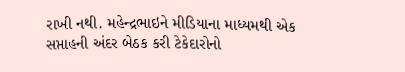રાખી નથી. મહેન્દ્રભાઇને મીડિયાના માધ્યમથી એક સપ્તાહની અંદર બેઠક કરી ટેકેદારોનો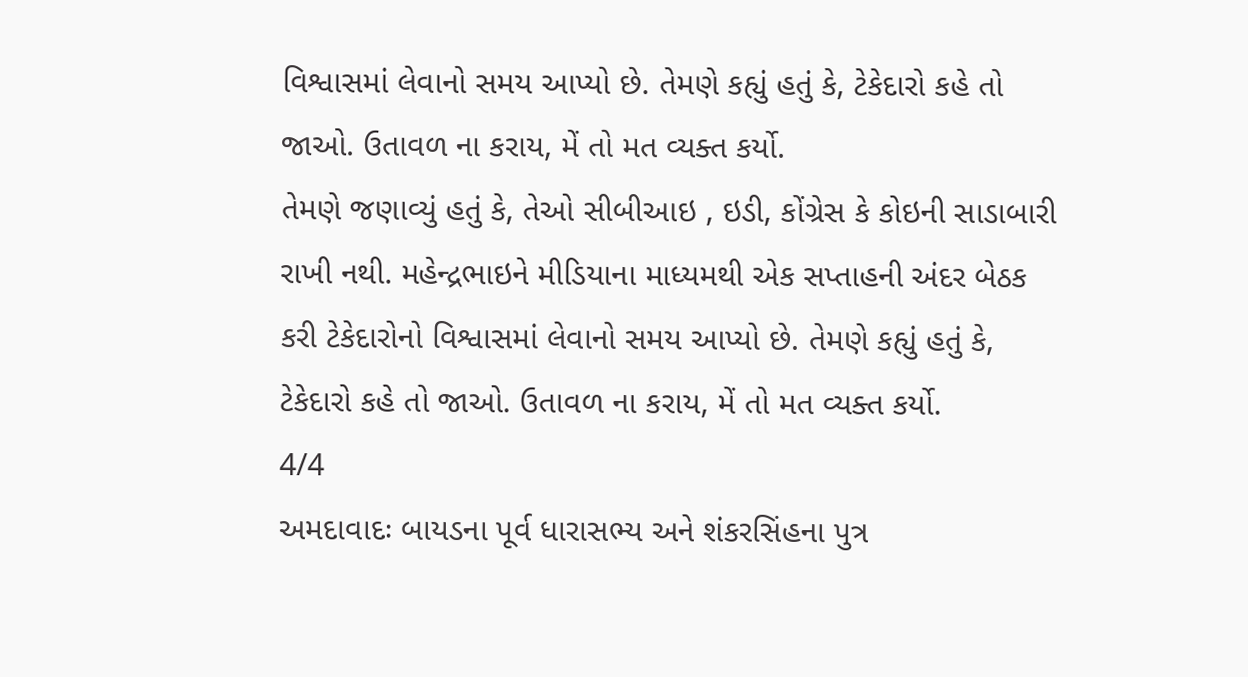વિશ્વાસમાં લેવાનો સમય આપ્યો છે. તેમણે કહ્યું હતું કે, ટેકેદારો કહે તો જાઓ. ઉતાવળ ના કરાય, મેં તો મત વ્યક્ત કર્યો.
તેમણે જણાવ્યું હતું કે, તેઓ સીબીઆઇ , ઇડી, કોંગ્રેસ કે કોઇની સાડાબારી રાખી નથી. મહેન્દ્રભાઇને મીડિયાના માધ્યમથી એક સપ્તાહની અંદર બેઠક કરી ટેકેદારોનો વિશ્વાસમાં લેવાનો સમય આપ્યો છે. તેમણે કહ્યું હતું કે, ટેકેદારો કહે તો જાઓ. ઉતાવળ ના કરાય, મેં તો મત વ્યક્ત કર્યો.
4/4
અમદાવાદઃ બાયડના પૂર્વ ધારાસભ્ય અને શંકરસિંહના પુત્ર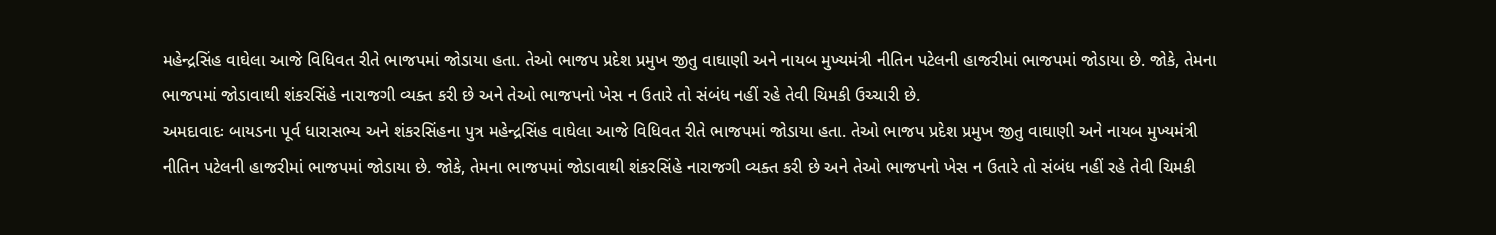મહેન્દ્રસિંહ વાઘેલા આજે વિધિવત રીતે ભાજપમાં જોડાયા હતા. તેઓ ભાજપ પ્રદેશ પ્રમુખ જીતુ વાઘાણી અને નાયબ મુખ્યમંત્રી નીતિન પટેલની હાજરીમાં ભાજપમાં જોડાયા છે. જોકે, તેમના ભાજપમાં જોડાવાથી શંકરસિંહે નારાજગી વ્યક્ત કરી છે અને તેઓ ભાજપનો ખેસ ન ઉતારે તો સંબંધ નહીં રહે તેવી ચિમકી ઉચ્ચારી છે.
અમદાવાદઃ બાયડના પૂર્વ ધારાસભ્ય અને શંકરસિંહના પુત્ર મહેન્દ્રસિંહ વાઘેલા આજે વિધિવત રીતે ભાજપમાં જોડાયા હતા. તેઓ ભાજપ પ્રદેશ પ્રમુખ જીતુ વાઘાણી અને નાયબ મુખ્યમંત્રી નીતિન પટેલની હાજરીમાં ભાજપમાં જોડાયા છે. જોકે, તેમના ભાજપમાં જોડાવાથી શંકરસિંહે નારાજગી વ્યક્ત કરી છે અને તેઓ ભાજપનો ખેસ ન ઉતારે તો સંબંધ નહીં રહે તેવી ચિમકી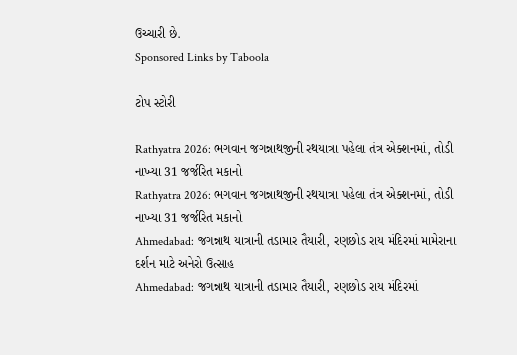ઉચ્ચારી છે.
Sponsored Links by Taboola

ટોપ સ્ટોરી

Rathyatra 2026: ભગવાન જગન્નાથજીની રથયાત્રા પહેલા તંત્ર એક્શનમાં, તોડી નાખ્યા 31 જર્જરિત મકાનો
Rathyatra 2026: ભગવાન જગન્નાથજીની રથયાત્રા પહેલા તંત્ર એક્શનમાં, તોડી નાખ્યા 31 જર્જરિત મકાનો
Ahmedabad: જગન્નાથ યાત્રાની તડામાર તૈયારી, રણછોડ રાય મંદિરમાં મામેરાના દર્શન માટે અનેરો ઉત્સાહ
Ahmedabad: જગન્નાથ યાત્રાની તડામાર તૈયારી, રણછોડ રાય મંદિરમાં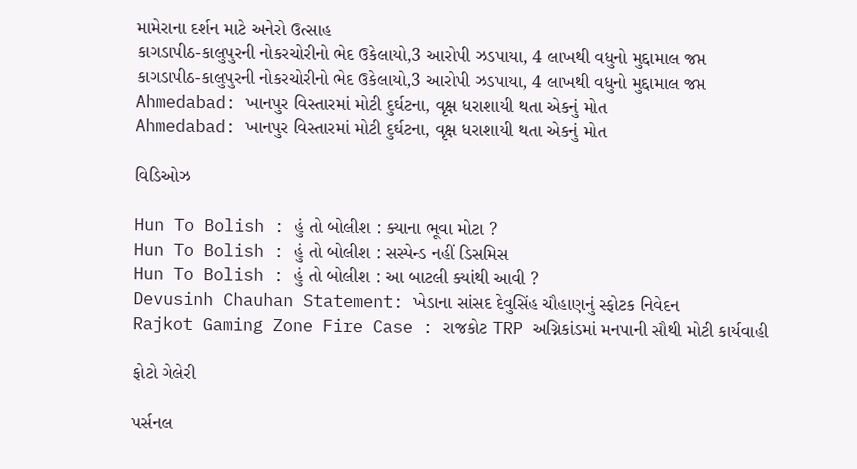મામેરાના દર્શન માટે અનેરો ઉત્સાહ
કાગડાપીઠ-કાલુપુરની નોકરચોરીનો ભેદ ઉકેલાયો,3 આરોપી ઝડપાયા, 4 લાખથી વધુનો મુદ્દામાલ જપ્ત
કાગડાપીઠ-કાલુપુરની નોકરચોરીનો ભેદ ઉકેલાયો,3 આરોપી ઝડપાયા, 4 લાખથી વધુનો મુદ્દામાલ જપ્ત
Ahmedabad: ખાનપુર વિસ્તારમાં મોટી દુર્ઘટના, વૃક્ષ ધરાશાયી થતા એકનું મોત
Ahmedabad: ખાનપુર વિસ્તારમાં મોટી દુર્ઘટના, વૃક્ષ ધરાશાયી થતા એકનું મોત

વિડિઓઝ

Hun To Bolish : હું તો બોલીશ : ક્યાના ભૂવા મોટા ?
Hun To Bolish : હું તો બોલીશ : સસ્પેન્ડ નહીં ડિસમિસ
Hun To Bolish : હું તો બોલીશ : આ બાટલી ક્યાંથી આવી ?
Devusinh Chauhan Statement: ખેડાના સાંસદ દેવુસિંહ ચૌહાણનું સ્ફોટક નિવેદન
Rajkot Gaming Zone Fire Case : રાજકોટ TRP અગ્નિકાંડમાં મનપાની સૌથી મોટી કાર્યવાહી

ફોટો ગેલેરી

પર્સનલ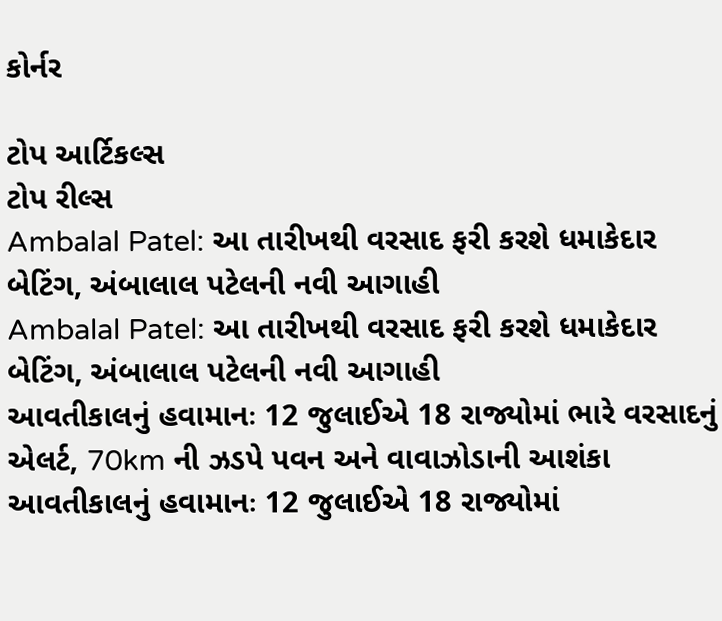કોર્નર

ટોપ આર્ટિકલ્સ
ટોપ રીલ્સ
Ambalal Patel: આ તારીખથી વરસાદ ફરી કરશે ધમાકેદાર બેટિંગ, અંબાલાલ પટેલની નવી આગાહી
Ambalal Patel: આ તારીખથી વરસાદ ફરી કરશે ધમાકેદાર બેટિંગ, અંબાલાલ પટેલની નવી આગાહી
આવતીકાલનું હવામાનઃ 12 જુલાઈએ 18 રાજ્યોમાં ભારે વરસાદનું એલર્ટ, 70km ની ઝડપે પવન અને વાવાઝોડાની આશંકા
આવતીકાલનું હવામાનઃ 12 જુલાઈએ 18 રાજ્યોમાં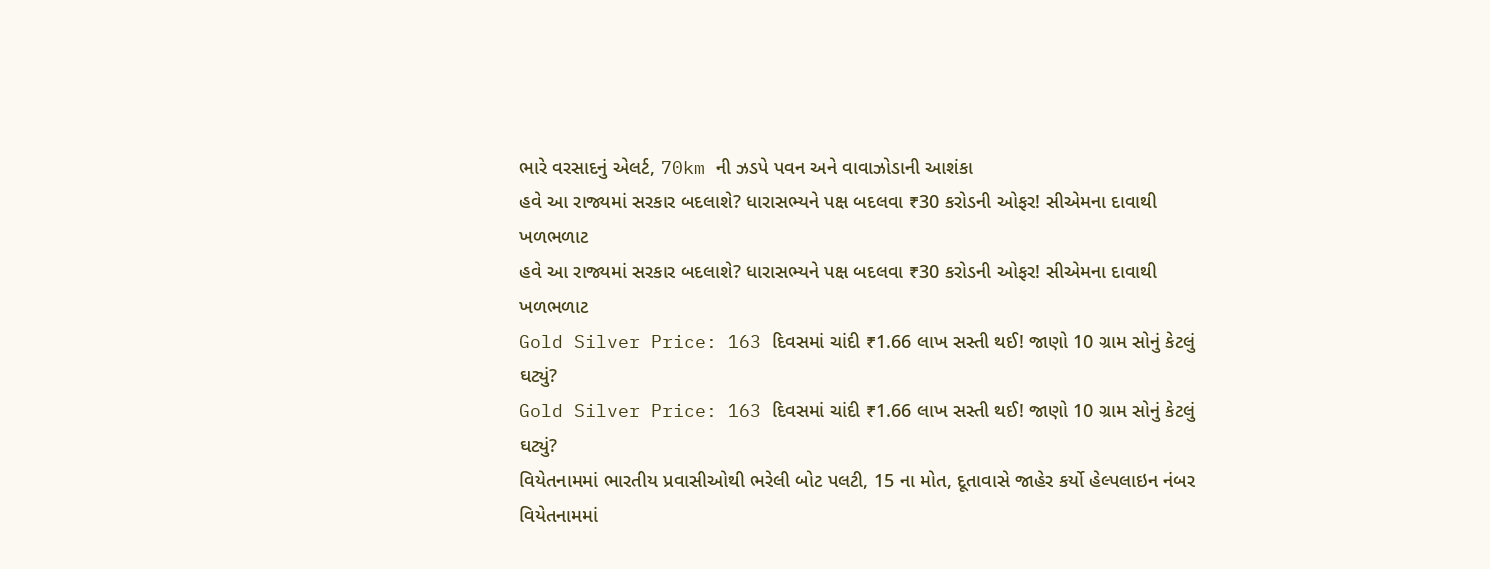ભારે વરસાદનું એલર્ટ, 70km ની ઝડપે પવન અને વાવાઝોડાની આશંકા
હવે આ રાજ્યમાં સરકાર બદલાશે? ધારાસભ્યને પક્ષ બદલવા ₹30 કરોડની ઓફર! સીએમના દાવાથી ખળભળાટ
હવે આ રાજ્યમાં સરકાર બદલાશે? ધારાસભ્યને પક્ષ બદલવા ₹30 કરોડની ઓફર! સીએમના દાવાથી ખળભળાટ
Gold Silver Price: 163 દિવસમાં ચાંદી ₹1.66 લાખ સસ્તી થઈ! જાણો 10 ગ્રામ સોનું કેટલું ઘટ્યું?
Gold Silver Price: 163 દિવસમાં ચાંદી ₹1.66 લાખ સસ્તી થઈ! જાણો 10 ગ્રામ સોનું કેટલું ઘટ્યું?
વિયેતનામમાં ભારતીય પ્રવાસીઓથી ભરેલી બોટ પલટી, 15 ના મોત, દૂતાવાસે જાહેર કર્યો હેલ્પલાઇન નંબર
વિયેતનામમાં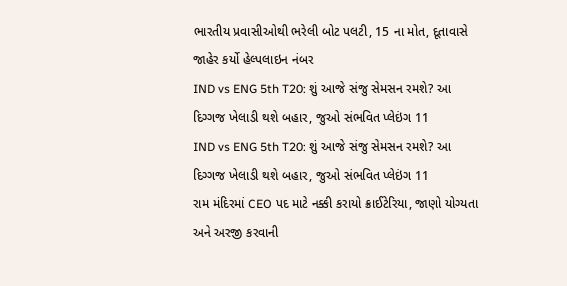ભારતીય પ્રવાસીઓથી ભરેલી બોટ પલટી, 15 ના મોત, દૂતાવાસે જાહેર કર્યો હેલ્પલાઇન નંબર
IND vs ENG 5th T20: શું આજે સંજુ સેમસન રમશે? આ દિગ્ગજ ખેલાડી થશે બહાર, જુઓ સંભવિત પ્લેઇંગ 11
IND vs ENG 5th T20: શું આજે સંજુ સેમસન રમશે? આ દિગ્ગજ ખેલાડી થશે બહાર, જુઓ સંભવિત પ્લેઇંગ 11
રામ મંદિરમાં CEO પદ માટે નક્કી કરાયો ક્રાઈટેરિયા, જાણો યોગ્યતા અને અરજી કરવાની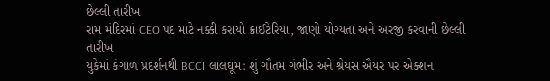છેલ્લી તારીખ
રામ મંદિરમાં CEO પદ માટે નક્કી કરાયો ક્રાઈટેરિયા, જાણો યોગ્યતા અને અરજી કરવાની છેલ્લી તારીખ
યુકેમાં કંગાળ પ્રદર્શનથી BCCI લાલઘૂમ: શું ગૌતમ ગંભીર અને શ્રેયસ ઐયર પર એક્શન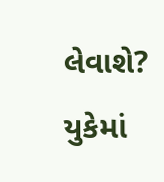લેવાશે?
યુકેમાં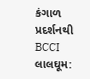કંગાળ પ્રદર્શનથી BCCI લાલઘૂમ: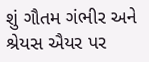શું ગૌતમ ગંભીર અને શ્રેયસ ઐયર પર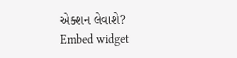એક્શન લેવાશે?
Embed widget